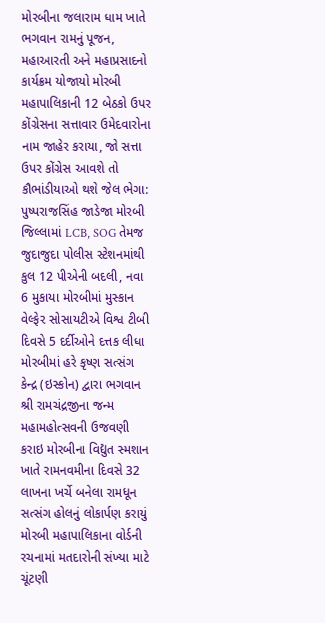મોરબીના જલારામ ધામ ખાતે ભગવાન રામનું પૂજન, મહાઆરતી અને મહાપ્રસાદનો કાર્યક્રમ યોજાયો મોરબી મહાપાલિકાની 12 બેઠકો ઉપર કોંગ્રેસના સત્તાવાર ઉમેદવારોના નામ જાહેર કરાયા, જો સત્તા ઉપર કોંગ્રેસ આવશે તો કૌભાંડીયાઓ થશે જેલ ભેગા: પુષ્પરાજસિંહ જાડેજા મોરબી જિલ્લામાં LCB, SOG તેમજ જુદાજુદા પોલીસ સ્ટેશનમાંથી કુલ 12 પીએની બદલી, નવા 6 મુકાયા મોરબીમાં મુસ્કાન વેલ્ફેર સોસાયટીએ વિશ્વ ટીબી દિવસે 5 દર્દીઓને દત્તક લીધા  મોરબીમાં હરે કૃષ્ણ સત્સંગ કેન્દ્ર (ઇસ્કોન) દ્વારા ભગવાન શ્રી રામચંદ્રજીના જન્મ મહામહોત્સવની ઉજવણી કરાઇ મોરબીના વિદ્યુત સ્મશાન ખાતે રામનવમીના દિવસે 32 લાખના ખર્ચે બનેલા રામધૂન સત્સંગ હોલનું લોકાર્પણ કરાયું મોરબી મહાપાલિકાના વોર્ડની રચનામાં મતદારોની સંખ્યા માટે ચૂંટણી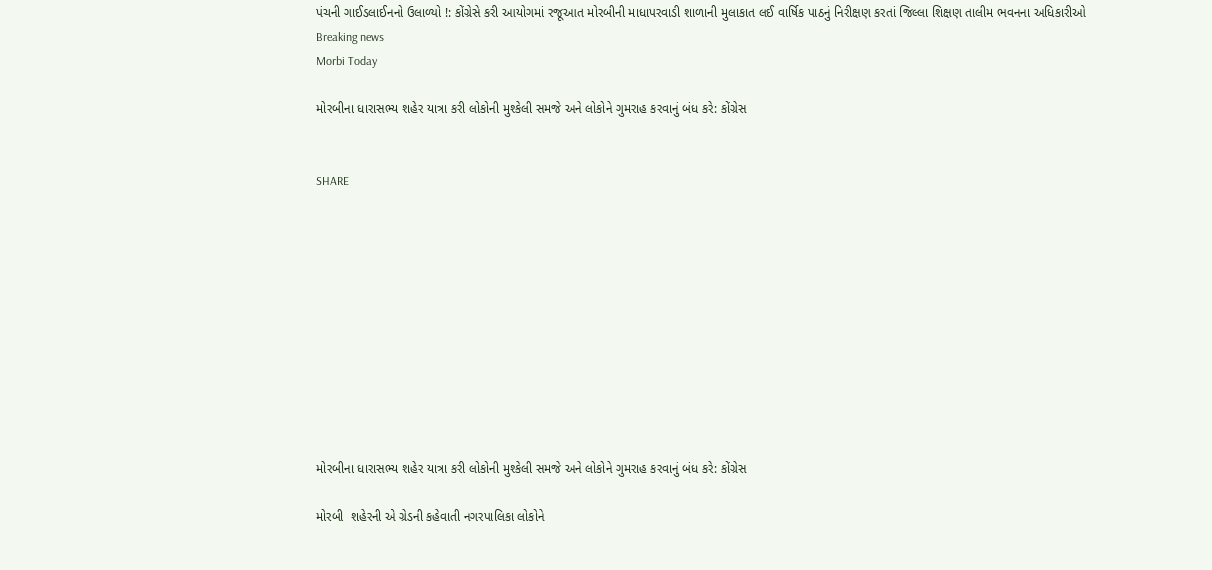પંચની ગાઈડલાઈનનો ઉલાળ્યો !: કોંગ્રેસે કરી આયોગમાં રજૂઆત મોરબીની માધાપરવાડી શાળાની મુલાકાત લઈ વાર્ષિક પાઠનું નિરીક્ષણ કરતાં જિલ્લા શિક્ષણ તાલીમ ભવનના અધિકારીઓ
Breaking news
Morbi Today

મોરબીના ધારાસભ્ય શહેર યાત્રા કરી લોકોની મુશ્કેલી સમજે અને લોકોને ગુમરાહ કરવાનું બંધ કરે: કોંગ્રેસ


SHARE











મોરબીના ધારાસભ્ય શહેર યાત્રા કરી લોકોની મુશ્કેલી સમજે અને લોકોને ગુમરાહ કરવાનું બંધ કરે: કોંગ્રેસ

મોરબી  શહેરની એ ગ્રેડની કહેવાતી નગરપાલિકા લોકોને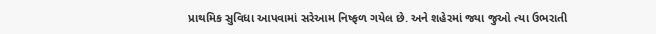પ્રાથમિક સુવિધા આપવામાં સરેઆમ નિષ્ફળ ગયેલ છે. અને શહેરમાં જ્યા જુઓ ત્યા ઉભરાતી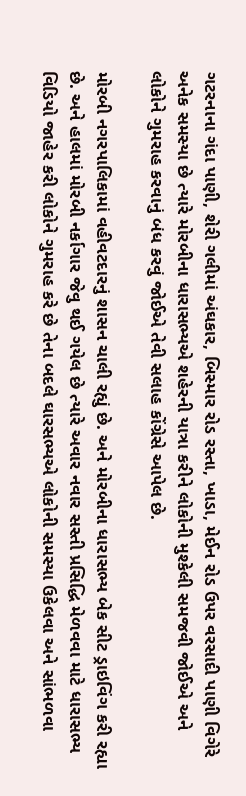ગટરનાના ગંદા પાણી, શેરી ગલીમાં અંઘકાર, બિસ્માર રોડ રસ્તા, ખાડા, મેઈન રોડ ઉપર વરસાદી પાણી વિગેરે અનેક સમસ્યા છે ત્યારે મોરબીના ધારાસભ્યએ શહેરની યાત્રા કરીને લોકોની મુશ્કેલી સમજવી જોઈએ અને લોકોને ગુમરાહ કરવાનું બંધ કરવું જોઈએ તેવી સલાહ કોંગ્રેસે આપેલ છે.

મોરબી નગરપાલિકામાં વહીવટદારનું શાસન ચાલી રહ્યું છે. અને મોરબીના ધારાસભ્ય બેક સીટ ડ્રાઇવિંગ કરી રહ્યા છે. અને હાલમાં મોરબી નર્કાગાર જેવુ થઈ ગયેલ છે ત્યારે અવાર નવાર સસ્તી પ્રસિદ્ધિ મેળવવા માટે ધારાસભ્ય વિડિયો જાહેર કરી લોકોને ગુમરાહ કરે છે તેના બદલે ઘારસભ્યએ લોકોની સમસ્યા ઉકેલવા અને સાંભળવા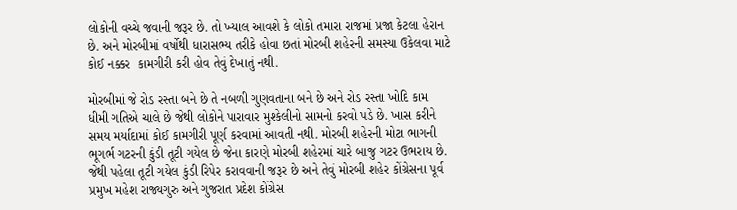લોકોની વચ્ચે જવાની જરૂર છે. તો ખ્યાલ આવશે કે લોકો તમારા રાજમાં પ્રજા કેટલા હેરાન છે. અને મોરબીમાં વર્ષોથી ધારાસભ્ય તરીકે હોવા છતાં મોરબી શહેરની સમસ્યા ઉકેલવા માટે કોઈ નક્કર  કામગીરી કરી હોવ તેવું દેખાતું નથી.

મોરબીમાં જે રોડ રસ્તા બને છે તે નબળી ગુણવતાના બને છે અને રોડ રસ્તા ખોદિ કામ ધીમી ગતિએ ચાલે છે જેથી લોકોને પારાવાર મુશ્કેલીનો સામનો કરવો પડે છે. ખાસ કરીને સમય મર્યાદામાં કોઈ કામગીરી પૂર્ણ કરવામાં આવતી નથી. મોરબી શહેરની મોટા ભાગની ભૂગર્ભ ગટરની કુંડી તૂટી ગયેલ છે જેના કારણે મોરબી શહેરમાં ચારે બાજુ ગટર ઉભરાય છે. જેથી પહેલા તૂટી ગયેલ કુંડી રિપેર કરાવવાની જરૂર છે અને તેવું મોરબી શહેર કોંગ્રેસના પૂર્વ પ્રમુખ મહેશ રાજ્યગુરુ અને ગુજરાત પ્રદેશ કોંગ્રેસ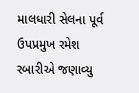માલધારી સેલના પૂર્વ ઉપપ્રમુખ રમેશ રબારીએ જણાવ્યુ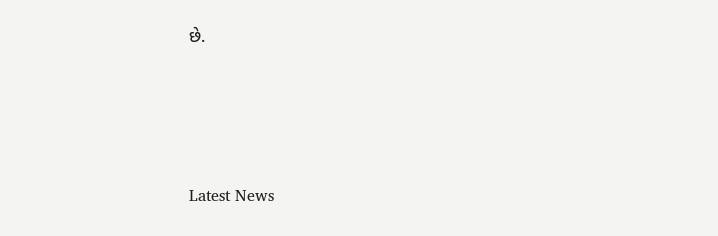છે.






Latest News